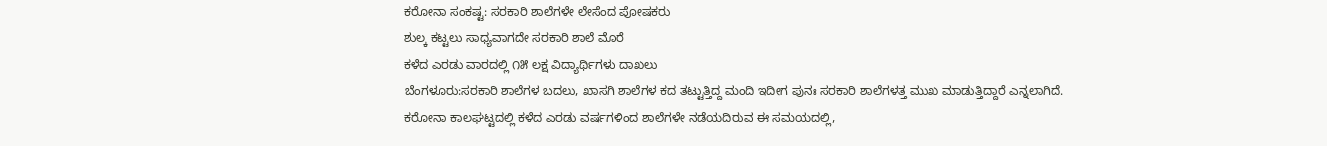ಕರೋನಾ ಸಂಕಷ್ಟ: ಸರಕಾರಿ ಶಾಲೆಗಳೇ ಲೇಸೆಂದ ಪೋಷಕರು
ಶುಲ್ಕ ಕಟ್ಟಲು ಸಾಧ್ಯವಾಗದೇ ಸರಕಾರಿ ಶಾಲೆ ಮೊರೆ
ಕಳೆದ ಎರಡು ವಾರದಲ್ಲಿ ೧೫ ಲಕ್ಷ ವಿದ್ಯಾರ್ಥಿಗಳು ದಾಖಲು
ಬೆಂಗಳೂರು:ಸರಕಾರಿ ಶಾಲೆಗಳ ಬದಲು, ಖಾಸಗಿ ಶಾಲೆಗಳ ಕದ ತಟ್ಟುತ್ತಿದ್ದ ಮಂದಿ ಇದೀಗ ಪುನಃ ಸರಕಾರಿ ಶಾಲೆಗಳತ್ತ ಮುಖ ಮಾಡುತ್ತಿದ್ದಾರೆ ಎನ್ನಲಾಗಿದೆ.
ಕರೋನಾ ಕಾಲಘಟ್ಟದಲ್ಲಿ ಕಳೆದ ಎರಡು ವರ್ಷಗಳಿಂದ ಶಾಲೆಗಳೇ ನಡೆಯದಿರುವ ಈ ಸಮಯದಲ್ಲಿ,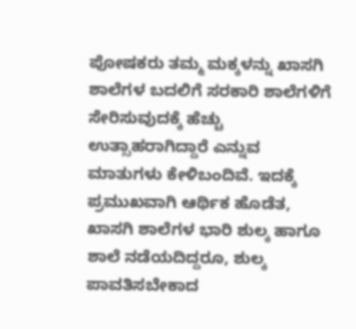ಪೋಷಕರು ತಮ್ಮ ಮಕ್ಕಳನ್ನು ಖಾಸಗಿ ಶಾಲೆಗಳ ಬದಲಿಗೆ ಸರಕಾರಿ ಶಾಲೆಗಳಿಗೆ ಸೇರಿಸುವುದಕ್ಕೆ ಹೆಚ್ಚು ಉತ್ಸಾಹರಾಗಿದ್ದಾರೆ ಎನ್ನುವ ಮಾತುಗಳು ಕೇಳಿಬಂದಿವೆ. ಇದಕ್ಕೆ ಪ್ರಮುಖವಾಗಿ ಆರ್ಥಿಕ ಹೊಡೆತ, ಖಾಸಗಿ ಶಾಲೆಗಳ ಭಾರಿ ಶುಲ್ಕ ಹಾಗೂ ಶಾಲೆ ನಡೆಯದಿದ್ದರೂ, ಶುಲ್ಕ ಪಾವತಿಸಬೇಕಾದ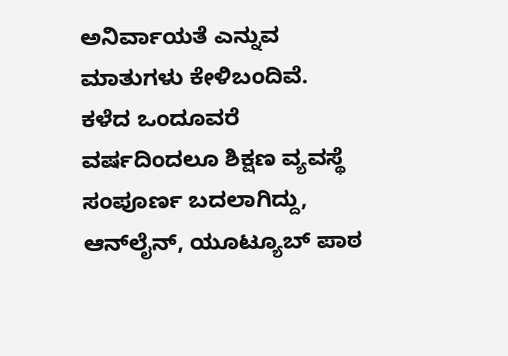ಅನಿರ್ವಾಯತೆ ಎನ್ನುವ ಮಾತುಗಳು ಕೇಳಿಬಂದಿವೆ.
ಕಳೆದ ಒಂದೂವರೆ ವರ್ಷದಿಂದಲೂ ಶಿಕ್ಷಣ ವ್ಯವಸ್ಥೆ ಸಂಪೂರ್ಣ ಬದಲಾಗಿದ್ದು, ಆನ್‌ಲೈನ್, ಯೂಟ್ಯೂಬ್ ಪಾಠ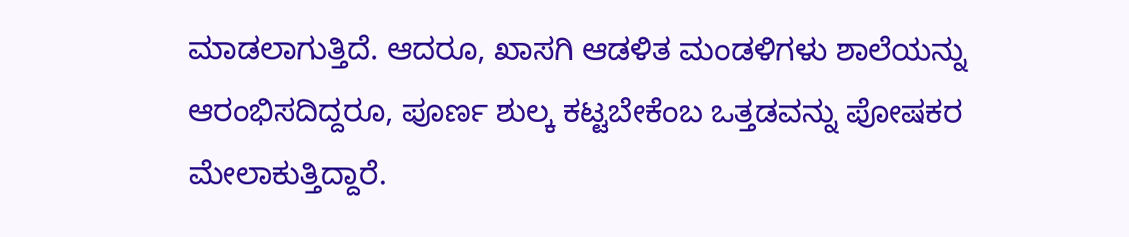ಮಾಡಲಾಗುತ್ತಿದೆ. ಆದರೂ, ಖಾಸಗಿ ಆಡಳಿತ ಮಂಡಳಿಗಳು ಶಾಲೆಯನ್ನು ಆರಂಭಿಸದಿದ್ದರೂ, ಪೂರ್ಣ ಶುಲ್ಕ ಕಟ್ಟಬೇಕೆಂಬ ಒತ್ತಡವನ್ನು ಪೋಷಕರ ಮೇಲಾಕುತ್ತಿದ್ದಾರೆ.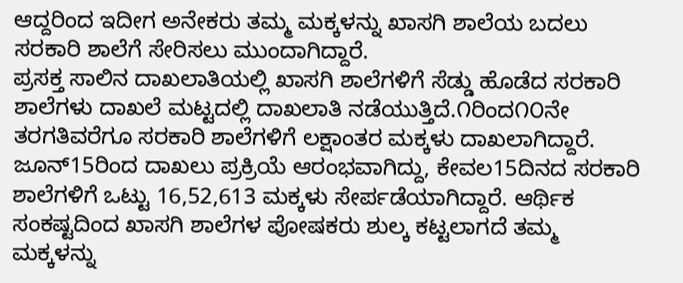ಆದ್ದರಿಂದ ಇದೀಗ ಅನೇಕರು ತಮ್ಮ ಮಕ್ಕಳನ್ನು ಖಾಸಗಿ ಶಾಲೆಯ ಬದಲು ಸರಕಾರಿ ಶಾಲೆಗೆ ಸೇರಿಸಲು ಮುಂದಾಗಿದ್ದಾರೆ.
ಪ್ರಸಕ್ತ ಸಾಲಿನ ದಾಖಲಾತಿಯಲ್ಲಿ ಖಾಸಗಿ ಶಾಲೆಗಳಿಗೆ ಸೆಡ್ಡು ಹೊಡೆದ ಸರಕಾರಿ ಶಾಲೆಗಳು ದಾಖಲೆ ಮಟ್ಟದಲ್ಲಿ ದಾಖಲಾತಿ ನಡೆಯುತ್ತಿದೆ.೧ರಿಂದ೧೦ನೇ ತರಗತಿವರೆಗೂ ಸರಕಾರಿ ಶಾಲೆಗಳಿಗೆ ಲಕ್ಷಾಂತರ ಮಕ್ಕಳು ದಾಖಲಾಗಿದ್ದಾರೆ. ಜೂನ್15ರಿಂದ ದಾಖಲು ಪ್ರಕ್ರಿಯೆ ಆರಂಭವಾಗಿದ್ದು, ಕೇವಲ15ದಿನದ ಸರಕಾರಿ ಶಾಲೆಗಳಿಗೆ ಒಟ್ಟು 16,52,613 ಮಕ್ಕಳು ಸೇರ್ಪಡೆಯಾಗಿದ್ದಾರೆ. ಆರ್ಥಿಕ ಸಂಕಷ್ಟದಿಂದ ಖಾಸಗಿ ಶಾಲೆಗಳ ಪೋಷಕರು ಶುಲ್ಕ ಕಟ್ಟಲಾಗದೆ ತಮ್ಮ ಮಕ್ಕಳನ್ನು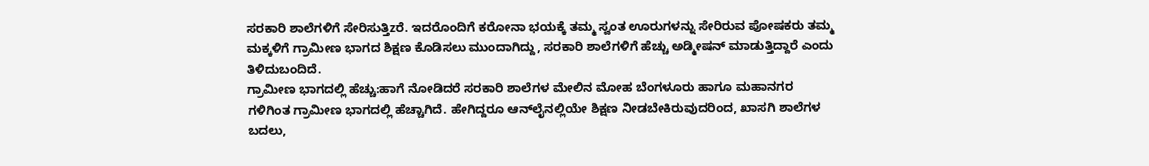ಸರಕಾರಿ ಶಾಲೆಗಳಿಗೆ ಸೇರಿಸುತ್ತಿzರೆ. ಇದರೊಂದಿಗೆ ಕರೋನಾ ಭಯಕ್ಕೆ ತಮ್ಮ ಸ್ವಂತ ಊರುಗಳನ್ನು ಸೇರಿರುವ ಪೋಷಕರು ತಮ್ಮ ಮಕ್ಕಳಿಗೆ ಗ್ರಾಮೀಣ ಭಾಗದ ಶಿಕ್ಷಣ ಕೊಡಿಸಲು ಮುಂದಾಗಿದ್ದು, ಸರಕಾರಿ ಶಾಲೆಗಳಿಗೆ ಹೆಚ್ಚು ಅಡ್ಮೀಷನ್ ಮಾಡುತ್ತಿದ್ದಾರೆ ಎಂದು ತಿಳಿದುಬಂದಿದೆ.
ಗ್ರಾಮೀಣ ಭಾಗದಲ್ಲಿ ಹೆಚ್ಚು:ಹಾಗೆ ನೋಡಿದರೆ ಸರಕಾರಿ ಶಾಲೆಗಳ ಮೇಲಿನ ಮೋಹ ಬೆಂಗಳೂರು ಹಾಗೂ ಮಹಾನಗರ ಗಳಿಗಿಂತ ಗ್ರಾಮೀಣ ಭಾಗದಲ್ಲಿ ಹೆಚ್ಚಾಗಿದೆ. ಹೇಗಿದ್ದರೂ ಆನ್‌ಲೈನಲ್ಲಿಯೇ ಶಿಕ್ಷಣ ನೀಡಬೇಕಿರುವುದರಿಂದ, ಖಾಸಗಿ ಶಾಲೆಗಳ ಬದಲು,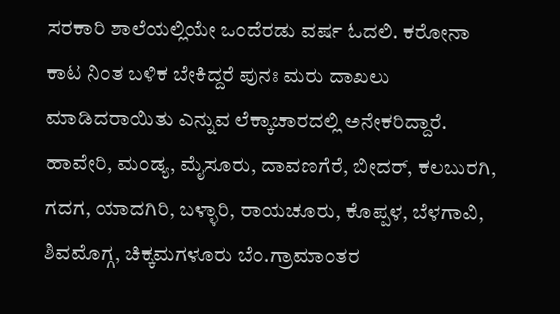ಸರಕಾರಿ ಶಾಲೆಯಲ್ಲಿಯೇ ಒಂದೆರಡು ವರ್ಷ ಓದಲಿ. ಕರೋನಾ ಕಾಟ ನಿಂತ ಬಳಿಕ ಬೇಕಿದ್ದರೆ ಪುನಃ ಮರು ದಾಖಲು ಮಾಡಿದರಾಯಿತು ಎನ್ನುವ ಲೆಕ್ಕಾಚಾರದಲ್ಲಿ ಅನೇಕರಿದ್ದಾರೆ.
ಹಾವೇರಿ, ಮಂಡ್ಯ, ಮೈಸೂರು, ದಾವಣಗೆರೆ, ಬೀದರ್, ಕಲಬುರಗಿ, ಗದಗ, ಯಾದಗಿರಿ, ಬಳ್ಳಾರಿ, ರಾಯಚೂರು, ಕೊಪ್ಪಳ, ಬೆಳಗಾವಿ, ಶಿವಮೊಗ್ಗ, ಚಿಕ್ಕಮಗಳೂರು ಬೆಂ.ಗ್ರಾಮಾಂತರ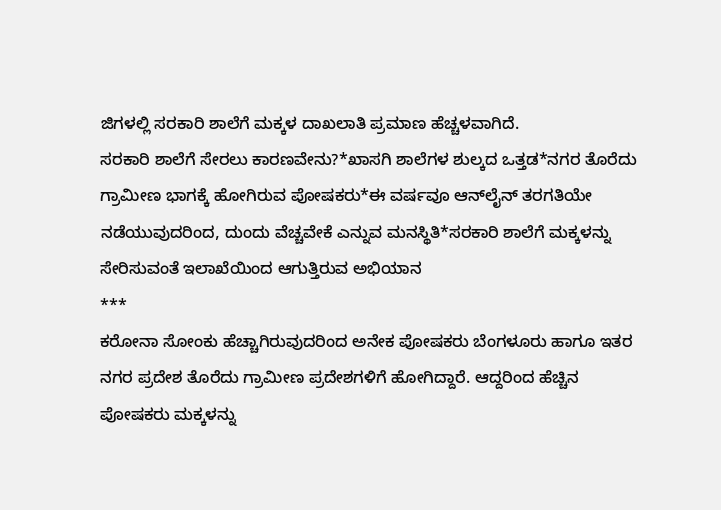ಜಿಗಳಲ್ಲಿ ಸರಕಾರಿ ಶಾಲೆಗೆ ಮಕ್ಕಳ ದಾಖಲಾತಿ ಪ್ರಮಾಣ ಹೆಚ್ಚಳವಾಗಿದೆ.
ಸರಕಾರಿ ಶಾಲೆಗೆ ಸೇರಲು ಕಾರಣವೇನು?*ಖಾಸಗಿ ಶಾಲೆಗಳ ಶುಲ್ಕದ ಒತ್ತಡ*ನಗರ ತೊರೆದು ಗ್ರಾಮೀಣ ಭಾಗಕ್ಕೆ ಹೋಗಿರುವ ಪೋಷಕರು*ಈ ವರ್ಷವೂ ಆನ್‌ಲೈನ್ ತರಗತಿಯೇ ನಡೆಯುವುದರಿಂದ, ದುಂದು ವೆಚ್ಚವೇಕೆ ಎನ್ನುವ ಮನಸ್ಥಿತಿ*ಸರಕಾರಿ ಶಾಲೆಗೆ ಮಕ್ಕಳನ್ನು ಸೇರಿಸುವಂತೆ ಇಲಾಖೆಯಿಂದ ಆಗುತ್ತಿರುವ ಅಭಿಯಾನ
***
ಕರೋನಾ ಸೋಂಕು ಹೆಚ್ಚಾಗಿರುವುದರಿಂದ ಅನೇಕ ಪೋಷಕರು ಬೆಂಗಳೂರು ಹಾಗೂ ಇತರ ನಗರ ಪ್ರದೇಶ ತೊರೆದು ಗ್ರಾಮೀಣ ಪ್ರದೇಶಗಳಿಗೆ ಹೋಗಿದ್ದಾರೆ. ಆದ್ದರಿಂದ ಹೆಚ್ಚಿನ ಪೋಷಕರು ಮಕ್ಕಳನ್ನು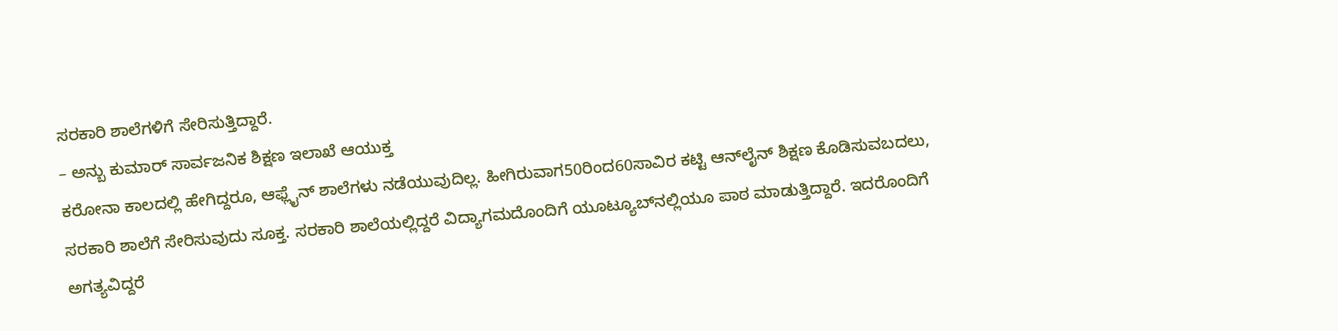ಸರಕಾರಿ ಶಾಲೆಗಳಿಗೆ ಸೇರಿಸುತ್ತಿದ್ದಾರೆ.
– ಅನ್ಬು ಕುಮಾರ್ ಸಾರ್ವಜನಿಕ ಶಿಕ್ಷಣ ಇಲಾಖೆ ಆಯುಕ್ತ
ಕರೋನಾ ಕಾಲದಲ್ಲಿ ಹೇಗಿದ್ದರೂ, ಆಫ್ಲೈನ್ ಶಾಲೆಗಳು ನಡೆಯುವುದಿಲ್ಲ. ಹೀಗಿರುವಾಗ50ರಿಂದ60ಸಾವಿರ ಕಟ್ಟಿ ಆನ್‌ಲೈನ್ ಶಿಕ್ಷಣ ಕೊಡಿಸುವಬದಲು, ಸರಕಾರಿ ಶಾಲೆಗೆ ಸೇರಿಸುವುದು ಸೂಕ್ತ. ಸರಕಾರಿ ಶಾಲೆಯಲ್ಲಿದ್ದರೆ ವಿದ್ಯಾಗಮದೊಂದಿಗೆ ಯೂಟ್ಯೂಬ್‌ನಲ್ಲಿಯೂ ಪಾಠ ಮಾಡುತ್ತಿದ್ದಾರೆ. ಇದರೊಂದಿಗೆ ಅಗತ್ಯವಿದ್ದರೆ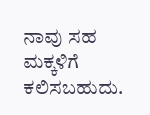ನಾವು ಸಹ ಮಕ್ಕಳಿಗೆ ಕಲಿಸಬಹುದು.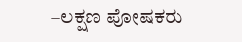–ಲಕ್ಷಣ ಪೋಷಕರು